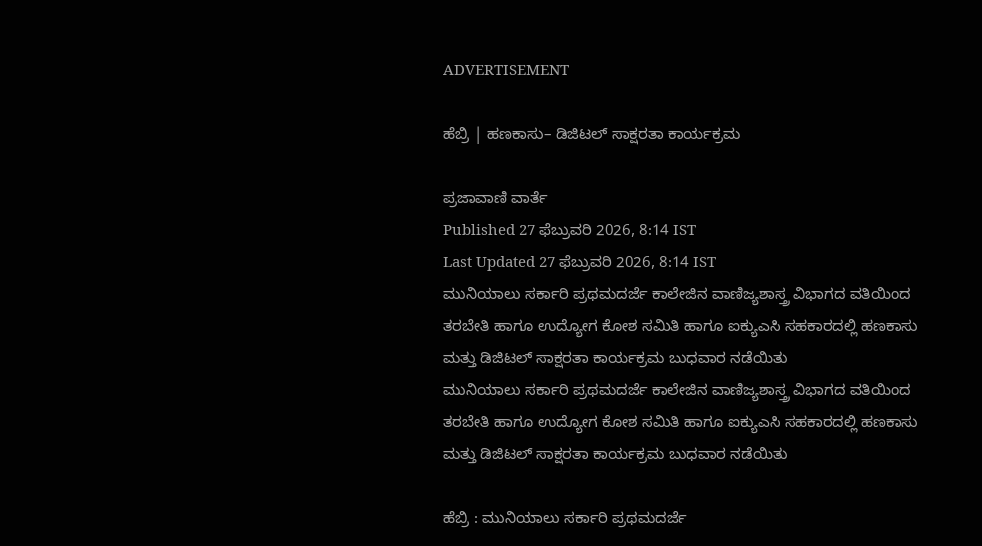ADVERTISEMENT

ಹೆಬ್ರಿ | ಹಣಕಾಸು– ಡಿಜಿಟಲ್ ಸಾಕ್ಷರತಾ ಕಾರ್ಯಕ್ರಮ

ಪ್ರಜಾವಾಣಿ ವಾರ್ತೆ
Published 27 ಫೆಬ್ರುವರಿ 2026, 8:14 IST
Last Updated 27 ಫೆಬ್ರುವರಿ 2026, 8:14 IST
ಮುನಿಯಾಲು ಸರ್ಕಾರಿ ಪ್ರಥಮದರ್ಜೆ ಕಾಲೇಜಿನ ವಾಣಿಜ್ಯಶಾಸ್ತ್ರ ವಿಭಾಗದ ವತಿಯಿಂದ ತರಬೇತಿ ಹಾಗೂ ಉದ್ಯೋಗ ಕೋಶ ಸಮಿತಿ ಹಾಗೂ ಐಕ್ಯುಎಸಿ ಸಹಕಾರದಲ್ಲಿ ಹಣಕಾಸು ಮತ್ತು ಡಿಜಿಟಲ್ ಸಾಕ್ಷರತಾ ಕಾರ್ಯಕ್ರಮ ಬುಧವಾರ ನಡೆಯಿತು
ಮುನಿಯಾಲು ಸರ್ಕಾರಿ ಪ್ರಥಮದರ್ಜೆ ಕಾಲೇಜಿನ ವಾಣಿಜ್ಯಶಾಸ್ತ್ರ ವಿಭಾಗದ ವತಿಯಿಂದ ತರಬೇತಿ ಹಾಗೂ ಉದ್ಯೋಗ ಕೋಶ ಸಮಿತಿ ಹಾಗೂ ಐಕ್ಯುಎಸಿ ಸಹಕಾರದಲ್ಲಿ ಹಣಕಾಸು ಮತ್ತು ಡಿಜಿಟಲ್ ಸಾಕ್ಷರತಾ ಕಾರ್ಯಕ್ರಮ ಬುಧವಾರ ನಡೆಯಿತು

ಹೆಬ್ರಿ : ಮುನಿಯಾಲು ಸರ್ಕಾರಿ ಪ್ರಥಮದರ್ಜೆ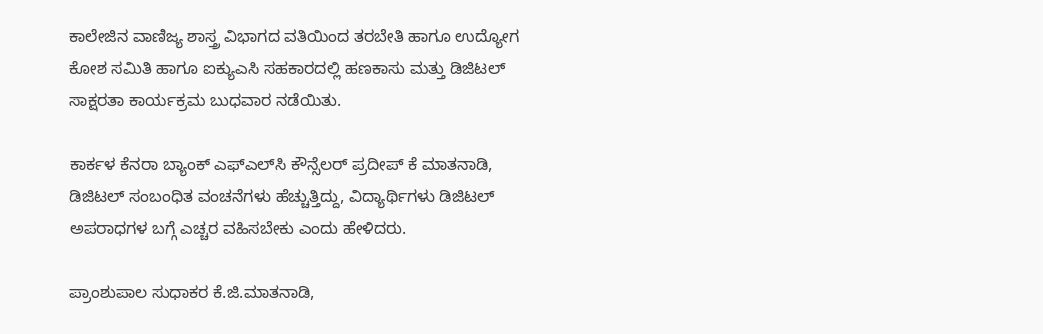ಕಾಲೇಜಿನ ವಾಣಿಜ್ಯ ಶಾಸ್ತ್ರ ವಿಭಾಗದ ವತಿಯಿಂದ ತರಬೇತಿ ಹಾಗೂ ಉದ್ಯೋಗ ಕೋಶ ಸಮಿತಿ ಹಾಗೂ ಐಕ್ಯುಎಸಿ ಸಹಕಾರದಲ್ಲಿ ಹಣಕಾಸು ಮತ್ತು ಡಿಜಿಟಲ್ ಸಾಕ್ಷರತಾ ಕಾರ್ಯಕ್ರಮ ಬುಧವಾರ ನಡೆಯಿತು.

ಕಾರ್ಕಳ ಕೆನರಾ ಬ್ಯಾಂಕ್‌ ಎಫ್ಎಲ್‌ಸಿ ಕೌನ್ಸೆಲರ್ ಪ್ರದೀಪ್ ಕೆ ಮಾತನಾಡಿ, ಡಿಜಿಟಲ್ ಸಂಬಂಧಿತ ವಂಚನೆಗಳು ಹೆಚ್ಚುತ್ತಿದ್ದು, ವಿದ್ಯಾರ್ಥಿಗಳು ಡಿಜಿಟಲ್ ಅಪರಾಧಗಳ ಬಗ್ಗೆ ಎಚ್ಚರ ವಹಿಸಬೇಕು ಎಂದು ಹೇಳಿದರು.

ಪ್ರಾಂಶುಪಾಲ ಸುಧಾಕರ ಕೆ.ಜಿ.ಮಾತನಾಡಿ,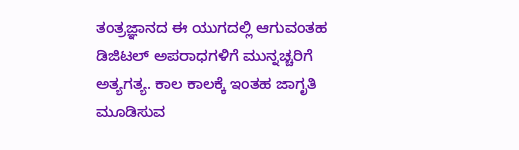ತಂತ್ರಜ್ಞಾನದ ಈ ಯುಗದಲ್ಲಿ ಆಗುವಂತಹ ಡಿಜಿಟಲ್ ಅಪರಾಧಗಳಿಗೆ ಮುನ್ನಚ್ಚರಿಗೆ ಅತ್ಯಗತ್ಯ. ಕಾಲ ಕಾಲಕ್ಕೆ ಇಂತಹ ಜಾಗೃತಿ ಮೂಡಿಸುವ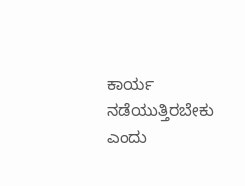ಕಾರ್ಯ ನಡೆಯುತ್ತಿರಬೇಕು ಎಂದು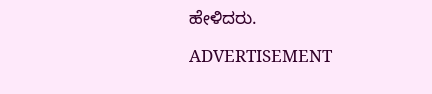ಹೇಳಿದರು.

ADVERTISEMENT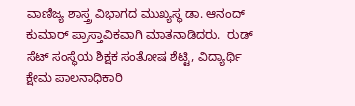ವಾಣಿಜ್ಯ ಶಾಸ್ತ್ರ ವಿಭಾಗದ ಮುಖ್ಯಸ್ಥ ಡಾ. ಆನಂದ್ ಕುಮಾರ್ ಪ್ರಾಸ್ತಾವಿಕವಾಗಿ ಮಾತನಾಡಿದರು.  ರುಡ್‌ ಸೆಟ್‌ ಸಂಸ್ಥೆಯ ಶಿಕ್ಷಕ ಸಂತೋಷ ಶೆಟ್ಟಿ, ವಿದ್ಯಾರ್ಥಿ ಕ್ಷೇಮ ಪಾಲನಾಧಿಕಾರಿ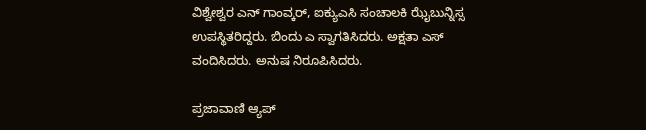ವಿಶ್ವೇಶ್ವರ ಎನ್ ಗಾಂವ್ಕರ್, ಐಕ್ಯುಎಸಿ ಸಂಚಾಲಕಿ ಝೈಬುನ್ನಿಸ್ಸ ಉಪಸ್ಥಿತರಿದ್ದರು. ಬಿಂದು ಎ ಸ್ವಾಗತಿಸಿದರು. ಅಕ್ಷತಾ ಎಸ್ ವಂದಿಸಿದರು. ಅನುಷ ನಿರೂಪಿಸಿದರು.

ಪ್ರಜಾವಾಣಿ ಆ್ಯಪ್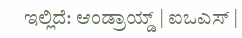ಇಲ್ಲಿದೆ: ಆಂಡ್ರಾಯ್ಡ್ | ಐಒಎಸ್ |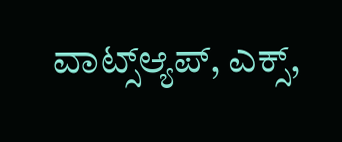ವಾಟ್ಸ್ಆ್ಯಪ್, ಎಕ್ಸ್,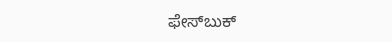ಫೇಸ್‌ಬುಕ್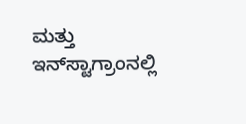ಮತ್ತು ಇನ್‌ಸ್ಟಾಗ್ರಾಂನಲ್ಲಿ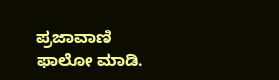ಪ್ರಜಾವಾಣಿ ಫಾಲೋ ಮಾಡಿ.